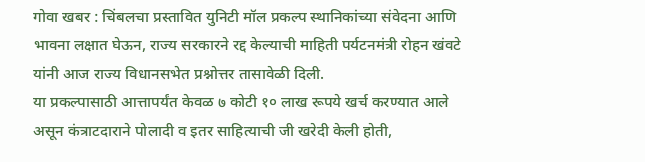गोवा खबर : चिंबलचा प्रस्तावित युनिटी मॉल प्रकल्प स्थानिकांच्या संवेदना आणि भावना लक्षात घेऊन, राज्य सरकारने रद्द केल्याची माहिती पर्यटनमंत्री रोहन खंवटे यांनी आज राज्य विधानसभेत प्रश्नोत्तर तासावेळी दिली.
या प्रकल्पासाठी आत्तापर्यंत केवळ ७ कोटी १० लाख रूपये खर्च करण्यात आले असून कंत्राटदाराने पोलादी व इतर साहित्याची जी खरेदी केली होती,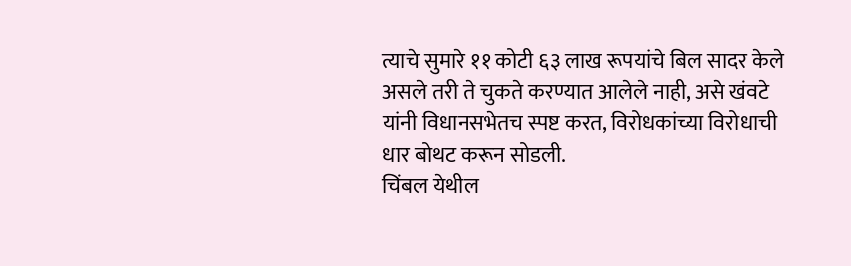त्याचे सुमारे ११ कोटी ६३ लाख रूपयांचे बिल सादर केले असले तरी ते चुकते करण्यात आलेले नाही, असे खंवटे यांनी विधानसभेतच स्पष्ट करत, विरोधकांच्या विरोधाची धार बोथट करून सोडली.
चिंबल येथील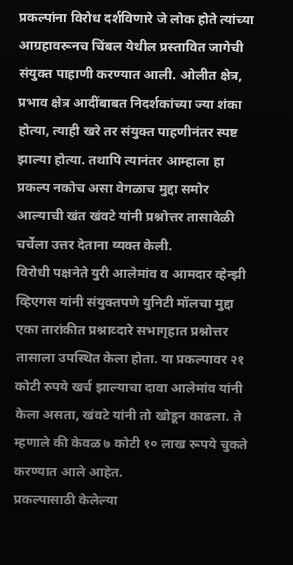प्रकल्पांना विरोध दर्शविणारे जे लोक होते त्यांच्या आग्रहावरूनच चिंबल येथील प्रस्तावित जागेची संयुक्त पाहाणी करण्यात आली. ओलीत क्षेत्र, प्रभाव क्षेत्र आदींबाबत निदर्शकांच्या ज्या शंका होत्या, त्याही खरे तर संयुक्त पाहणीनंतर स्पष्ट झाल्या होत्या. तथापि त्यानंतर आम्हाला हा प्रकल्प नकोच असा वेगळाच मुद्दा समोर आल्याची खंत खंवटे यांनी प्रश्नोत्तर तासावेळी चर्चेला उत्तर देताना व्यक्त केली.
विरोधी पक्षनेते युरी आलेमांव व आमदार व्हेन्झी व्हिएगस यांनी संयुक्तपणे युनिटी मॉलचा मुद्दा एका तारांकीत प्रश्नाव्दारे सभागृहात प्रश्नोत्तर तासाला उपस्थित केला होता. या प्रकल्पावर २१ कोटी रुपये खर्च झाल्याचा दावा आलेमांव यांनी केला असता, खंवटे यांनी तो खोडून काढला. ते म्हणाले की केवळ ७ कोटी १० लाख रूपये चुकते करण्यात आले आहेत.
प्रकल्पासाठी केलेल्या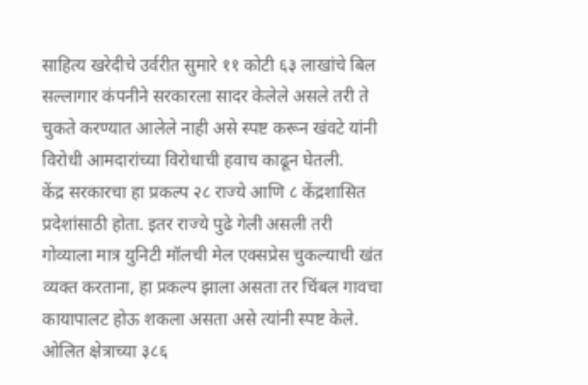साहित्य खरेदीचे उर्वरीत सुमारे ११ कोटी ६३ लाखांचे बिल सल्लागार कंपनीने सरकारला सादर केलेले असले तरी ते चुकते करण्यात आलेले नाही असे स्पष्ट करून खंवटे यांनी विरोधी आमदारांच्या विरोधाची हवाच काढून घेतली.
केंद्र सरकारचा हा प्रकल्प २८ राज्ये आणि ८ केंद्रशासित प्रदेशांसाठी होता. इतर राज्ये पुढे गेली असली तरी गोव्याला मात्र युनिटी मॉलची मेल एक्सप्रेस चुकल्याची खंत व्यक्त करताना, हा प्रकल्प झाला असता तर चिंबल गावचा कायापालट होऊ शकला असता असे त्यांनी स्पष्ट केले.
ओलित क्षेत्राच्या ३८६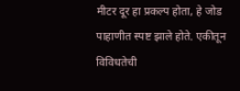मीटर दूर हा प्रकल्प होता, हे जोड पाहाणीत स्पष्ट झाले होते. एकीतून विविधतेची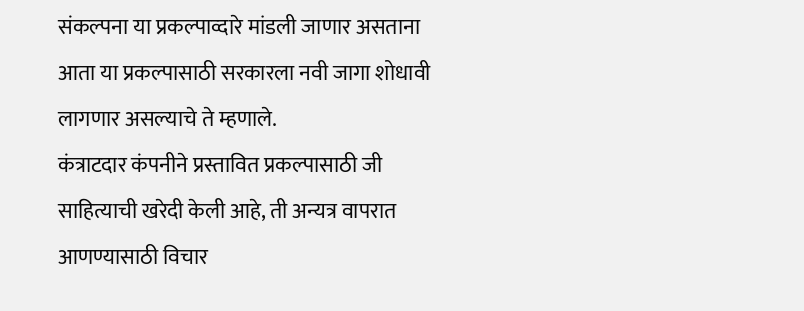संकल्पना या प्रकल्पाव्दारे मांडली जाणार असताना आता या प्रकल्पासाठी सरकारला नवी जागा शोधावी लागणार असल्याचे ते म्हणाले.
कंत्राटदार कंपनीने प्रस्तावित प्रकल्पासाठी जी साहित्याची खरेदी केली आहे, ती अन्यत्र वापरात आणण्यासाठी विचार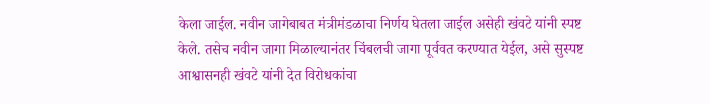केला जाईल. नवीन जागेबाबत मंत्रीमंडळाचा निर्णय घेतला जाईल असेही खंवटे यांनी स्पष्ट केले. तसेच नवीन जागा मिळाल्यानंतर चिंबलची जागा पूर्ववत करण्यात येईल, असे सुस्पष्ट आश्वासनही खंवटे यांनी देत विरोधकांचा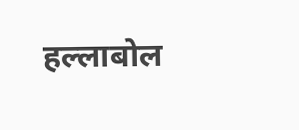हल्लाबोल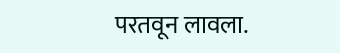परतवून लावला.